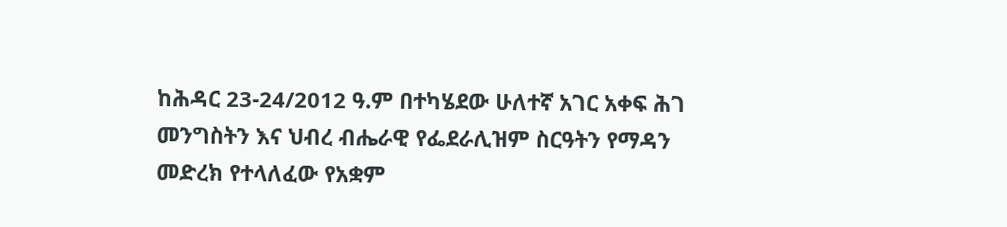ከሕዳር 23-24/2012 ዓ.ም በተካሄደው ሁለተኛ አገር አቀፍ ሕገ መንግስትን እና ህብረ ብሔራዊ የፌደራሊዝም ስርዓትን የማዳን መድረክ የተላለፈው የአቋም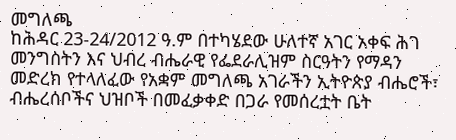መግለጫ
ከሕዳር 23-24/2012 ዓ.ም በተካሄደው ሁለተኛ አገር አቀፍ ሕገ መንግስትን እና ህብረ ብሔራዊ የፌደራሊዝም ስርዓትን የማዳን መድረክ የተላለፈው የአቋም መግለጫ አገራችን ኢትዮጵያ ብሔሮች፣ ብሔረሰቦችና ህዝቦች በመፈቃቀድ በጋራ የመሰረቷት ቤት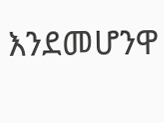እንደመሆንዋ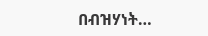በብዝሃነት…